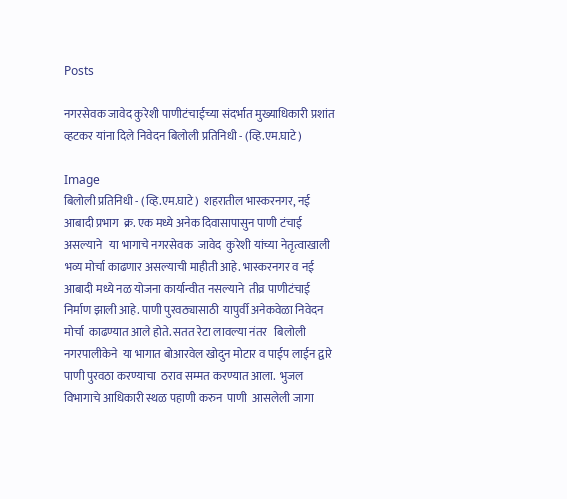Posts

नगरसेवक जावेद कुरेशी पाणीटंचाईच्या संदर्भात मुख्याधिकारी प्रशांत व्हटकर यांना दिले निवेदन बिलोली प्रतिनिधी - (व्हि.एम.घाटे)

Image
बिलोली प्रतिनिधी - (व्हि.एम.घाटे)  शहरातील भास्करनगर, नई आबादी प्रभाग  क्र. एक मध्ये अनेक दिवासापासुन पाणी टंचाई असल्याने   या भागाचे नगरसेवक  जावेद  कुरेशी यांच्या नेतृत्वाखाली  भव्य मोर्चा काढणार असल्याची माहीती आहे. भास्करनगर व नई आबादी मध्ये नळ योजना कार्यान्वीत नसल्याने  तीव्र पाणीटंचाई निर्माण झाली आहे. पाणी पुरवठ्यासाठी  यापुर्वी अनेकवेळा निवेदन मोर्चा  काढण्यात आले होते. सतत रेटा लावल्या नंतर   बिलोली नगरपालीकेने  या भागात बोआरवेल खोदुन मोटार व पाईप लाईन द्वारे पाणी पुरवठा करण्याचा  ठराव सम्मत करण्यात आला.  भुजल विभागाचे आधिकारी स्थळ पहाणी करुन  पाणी  आसलेली जागा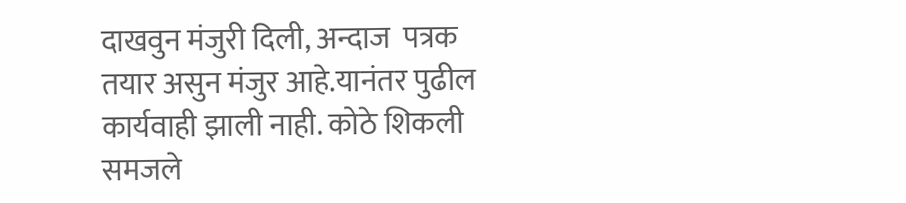दाखवुन मंजुरी दिली, अन्दाज  पत्रक तयार असुन मंजुर आहे.यानंतर पुढील कार्यवाही झाली नाही. कोठे शिकली समजले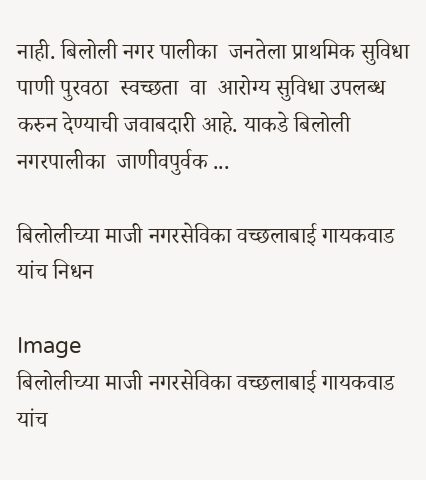नाही. बिलोली नगर पालीका  जनतेला प्राथमिक सुविधा  पाणी पुरवठा  स्वच्छता  वा  आरोग्य सुविधा उपलब्ध करुन देण्याची जवाबदारी आहे. याकडे बिलोली नगरपालीका  जाणीवपुर्वक ...

बिलोलीच्या माजी नगरसेविका वच्छलाबाई गायकवाड यांच निधन

Image
बिलोलीच्या माजी नगरसेविका वच्छलाबाई गायकवाड यांच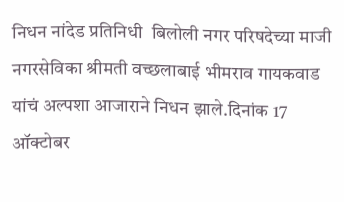निधन नांदेड प्रतिनिधी  बिलोली नगर परिषदेच्या माजी नगरसेविका श्रीमती वच्छलाबाई भीमराव गायकवाड यांचं अल्पशा आजाराने निधन झाले.दिनांक 17 ऑक्टोबर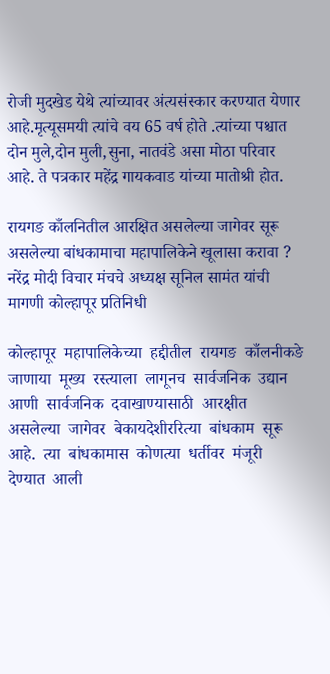रोजी मुदखेड येथे त्यांच्यावर अंत्यसंस्कार करण्यात येणार आहे.मृत्यूसमयी त्यांचे वय 65 वर्ष होते .त्यांच्या पश्चात दोन मुले,दोन मुली,सुना, नातवंडे असा मोठा परिवार आहे. ते पत्रकार महेंद्र गायकवाड यांच्या मातोश्री होत.

रायगङ काँलनितील आरक्षित असलेल्या जागेवर सूरू असलेल्या बांधकामाचा महापालिकेने खूलासा करावा ? नरेंद्र मोदी विचार मंचचे अध्यक्ष सूनिल सामंत यांची मागणी कोल्हापूर प्रतिनिधी

कोल्हापूर  महापालिकेच्या  हद्दीतील  रायगङ  काँलनीकङे  जाणाया  मूख्य  रस्त्याला  लागूनच  सार्वजनिक  उद्यान  आणी  सार्वजनिक  दवाखाण्यासाठी  आरक्षीत  असलेल्या  जागेवर  बेकायदेशीररित्या  बांधकाम  सूरू  आहे.  त्या  बांधकामास  कोणत्या  धर्तीवर  मंजूरी  देण्यात  आली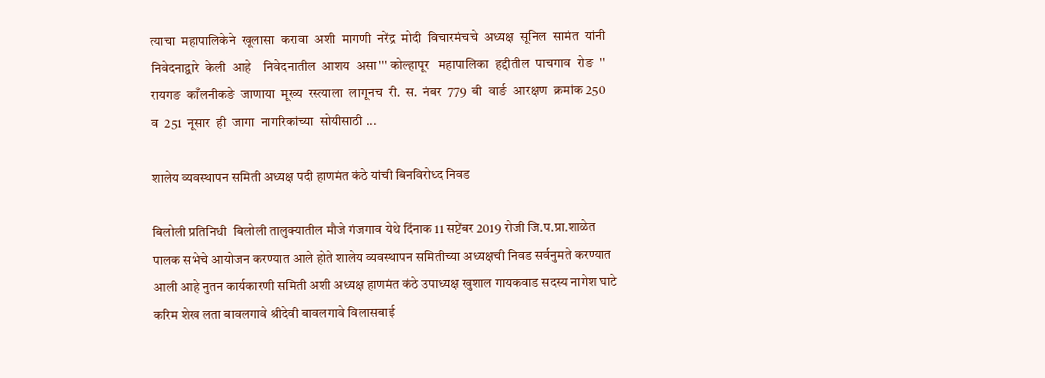त्याचा  महापालिकेने  खूलासा  करावा  अशी  मागणी  नरेंद्र  मोदी  विचारमंचचे  अध्यक्ष  सूनिल  सामंत  यांनी  निवेदनाद्वारे  केली  आहे    निवेदनातील  आशय  असा''' कोल्हापूर   महापालिका  हद्दीतील  पाचगाव  रोङ  ''  रायगङ  काँलनीकङे  जाणाया  मूख्य  रस्त्याला  लागूनच  री.  स.  नंबर  779  बी  वार्ङ  आरक्षण  क्रमांक 250  व  251  नूसार  ही  जागा  नागरिकांच्या  सोयीसाठी ...

शालेय व्यवस्थापन समिती अध्यक्ष पदी हाणमंत कंठे यांची बिनविरोध्द निवड

बिलोली प्रतिनिधी  बिलोली तालुक्यातील मौजे गंजगाव येथे दिंनाक 11 सप्टेंबर 2019 रोजी जि.प.प्रा.शाळेत पालक सभेचे आयोजन करण्यात आले होते शालेय व्यवस्थापन समितीच्या अध्यक्षची निवड सर्वनुमते करण्यात आली आहे नुतन कार्यकारणी समिती अशी अध्यक्ष हाणमंत कंठे उपाध्यक्ष खुशाल गायकवाड सदस्य नागेश घाटे करिम शेख लता बावलगावे श्रीदेवी बावलगावे विलासबाई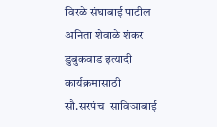विरळे संघाबाई पाटील अनिता शेवाळे शंकर डुबुकवाड इत्यादी कार्यक्रमासाठी सौ.सरपंच  साविञाबाई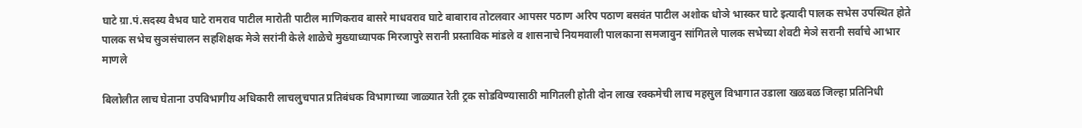घाटे ग्रा.पं.सदस्य वैभव घाटे रामराव पाटील मारोती पाटील माणिकराव बासरे माधवराव घाटे बाबाराव तोटलवार आपसर पठाण अरिप पठाण बसवंत पाटील अशोक धोञे भास्कर घाटे इत्यादी पालक सभेस उपस्थित होते पालक सभेच सुञसंचालन सहशिक्षक मेञे सरांनी केले शाळेचे मुख्याध्यापक मिरजापुरे सरानी प्रस्ताविक मांडले व शासनाचे नियमवाली पालकाना समजावुन सांगितले पालक सभेच्या शेवटी मेञे सरानी सर्वाचे आभार माणले

बिलोलीत लाच घेताना उपविभागीय अधिकारी लाचलुचपात प्रतिबंधक विभागाच्या जाळ्यात रेती ट्रक सोडविण्यासाठी मागितली होती दोन लाख रक्कमेची लाच महसुल विभागात उडाला खळबळ जिल्हा प्रतिनिधी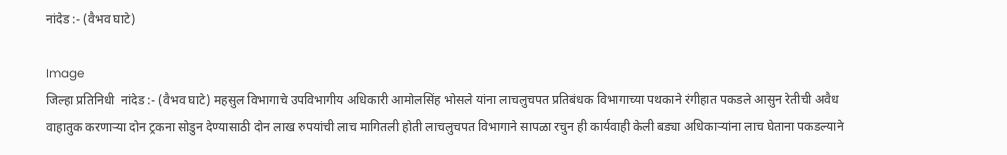नांदेड :- (वैभव घाटे)

Image
जिल्हा प्रतिनिधी  नांदेड :- (वैभव घाटे) महसुल विभागाचे उपविभागीय अधिकारी आमोलसिंह भोसले यांना लाचलुचपत प्रतिबंधक विभागाच्या पथकाने रंगीहात पकडले आसुन रेतीची अवैध वाहातुक करणाऱ्या दोन ट्रकना सोडुन देण्यासाठी दोन लाख रुपयांची लाच मागितली होती लाचलुचपत विभागाने सापळा रचुन ही कार्यवाही केली बड्या अधिकाऱ्यांना लाच घेताना पकडल्याने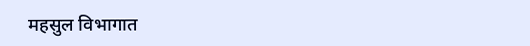महसुल विभागात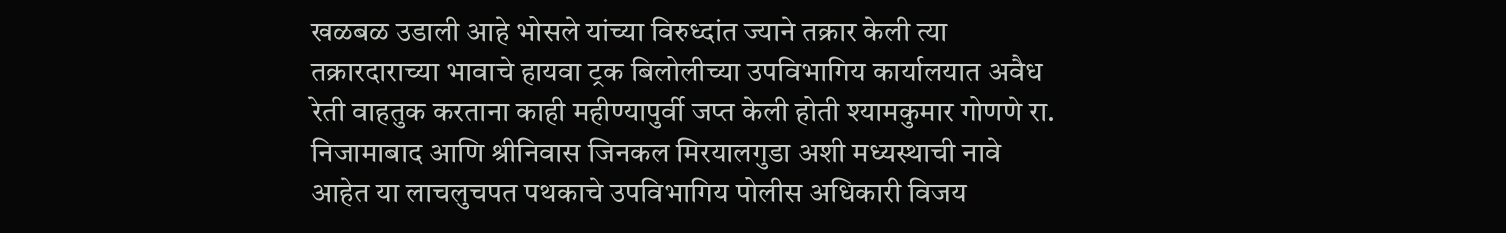खळबळ उडाली आहे भोसले यांच्या विरुध्दांत ज्याने तक्रार केली त्या तक्रारदाराच्या भावाचे हायवा ट्रक बिलोलीच्या उपविभागिय कार्यालयात अवैध रेती वाहतुक करताना काही महीण्यापुर्वी जप्त केली होती श्यामकुमार गोणणे रा. निजामाबाद आणि श्रीनिवास जिनकल मिरयालगुडा अशी मध्यस्थाची नावे आहेत या लाचलुचपत पथकाचे उपविभागिय पोलीस अधिकारी विजय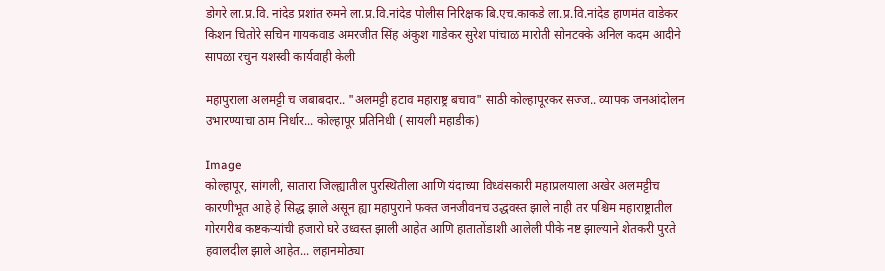डोगरे ला.प्र.वि. नांदेड प्रशांत रुमने ला.प्र.वि.नांदेड पोलीस निरिक्षक बि.एच.काकडे ला.प्र.वि.नांदेड हाणमंत वाडेकर किशन चितोरे सचिन गायकवाड अमरजीत सिंह अंकुश गाडेकर सुरेश पांचाळ मारोती सोनटक्के अनिल कदम आदीने सापळा रचुन यशस्वी कार्यवाही केली

महापुराला अलमट्टी च जबाबदार.. "अलमट्टी हटाव महाराष्ट्र बचाव" साठी कोल्हापूरकर सज्ज.. व्यापक जनआंदोलन उभारण्याचा ठाम निर्धार... कोल्हापूर प्रतिनिधी ( सायली महाडीक)

Image
कोल्हापूर, सांगली, सातारा जिल्ह्यातील पुरस्थितीला आणि यंदाच्या विध्वंसकारी महाप्रलयाला अखेर अलमट्टीच कारणीभूत आहे हे सिद्ध झाले असून ह्या महापुराने फक्त जनजीवनच उद्धवस्त झाले नाही तर पश्चिम महाराष्ट्रातील गोरगरीब कष्टकऱ्यांची हजारो घरे उध्वस्त झाली आहेत आणि हातातोंडाशी आलेली पीके नष्ट झाल्याने शेतकरी पुरते हवालदील झाले आहेत... लहानमोठ्या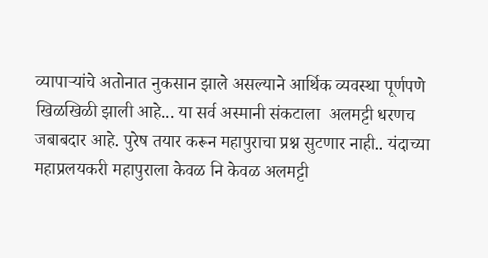व्यापाऱ्यांचे अतोनात नुकसान झाले असल्याने आर्थिक व्यवस्था पूर्णपणे खिळखिळी झाली आहे... या सर्व अस्मानी संकटाला  अलमट्टी धरणच जबाबदार आहे. पुरेष तयार करून महापुराचा प्रश्न सुटणार नाही.. यंदाच्या महाप्रलयकरी महापुराला केवळ नि केवळ अलमट्टी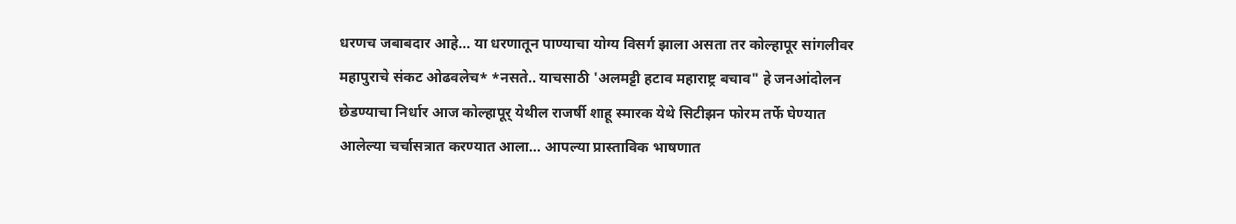धरणच जबाबदार आहे... या धरणातून पाण्याचा योग्य विसर्ग झाला असता तर कोल्हापूर सांगलीवर  महापुराचे संकट ओढवलेच* *नसते.. याचसाठी 'अलमट्टी हटाव महाराष्ट्र बचाव" हे जनआंदोलन छेडण्याचा निर्धार आज कोल्हापूर् येथील राजर्षी शाहू स्मारक येथे सिटीझन फोरम तर्फे घेण्यात आलेल्या चर्चासत्रात करण्यात आला... आपल्या प्रास्ताविक भाषणात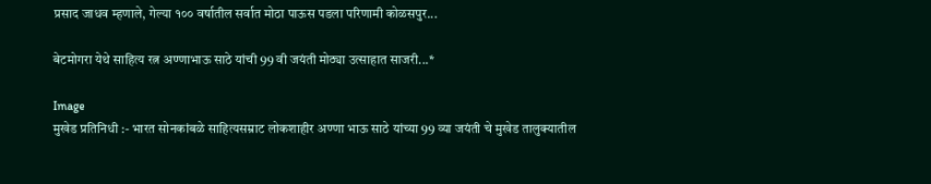प्रसाद जाधव म्हणाले, गेल्या १०० वर्षातील सर्वात मोठा पाऊस पडला परिणामी कोळसपुर...

बेटमोगरा येथे साहित्य रत्न अण्णाभाऊ साठे यांची 99 वी जयंती मोठ्या उत्साहात साजरी...*

Image
मुखेड प्रतिनिधी :- भारत सोनकांबळे साहित्यसम्राट लोकशाहीर अण्णा भाऊ साठे यांच्या 99 व्या जयंती चे मुखेड तालुक्यातील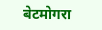बेटमोगरा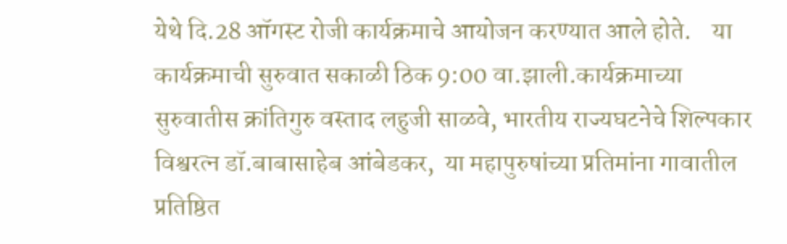येथे दि.28 ऑगस्ट रोजी कार्यक्रमाचे आयोजन करण्यात आले होते.    या कार्यक्रमाची सुरुवात सकाळी ठिक 9:00 वा.झाली.कार्यक्रमाच्या सुरुवातीस क्रांतिगुरु वस्ताद लहुजी साळवे, भारतीय राज्यघटनेचे शिल्पकार विश्वरत्न डॉ.बाबासाहेब आंबेडकर,  या महापुरुषांच्या प्रतिमांना गावातील प्रतिष्ठित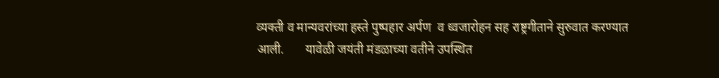व्यक्ती व मान्यवरांच्या हस्ते पुष्पहार अर्पण  व ध्वजारोहन सह राष्ट्रगीताने सुरुवात करण्यात आली.       यावेळी जयंती मंडळाच्या वतीने उपस्थित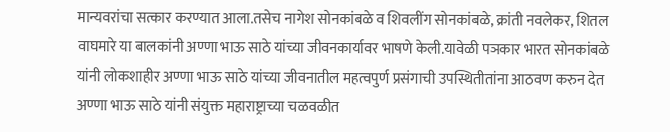मान्यवरांचा सत्कार करण्यात आला.तसेच नागेश सोनकांबळे व शिवलींग सोनकांबळे, क्रांती नवलेकर, शितल वाघमारे या बालकांनी अण्णा भाऊ साठे यांच्या जीवनकार्यावर भाषणे केली.यावेळी पञकार भारत सोनकांबळे  यांनी लोकशाहीर अण्णा भाऊ साठे यांच्या जीवनातील महत्वपुर्ण प्रसंगाची उपस्थितीतांना आठवण करुन देत अण्णा भाऊ साठे यांनी संयुक्त महाराष्ट्राच्या चळवळीत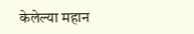केलेल्या महान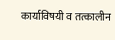कार्याविषयी व तत्कालीन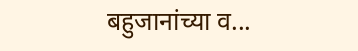बहुजानांच्या व...